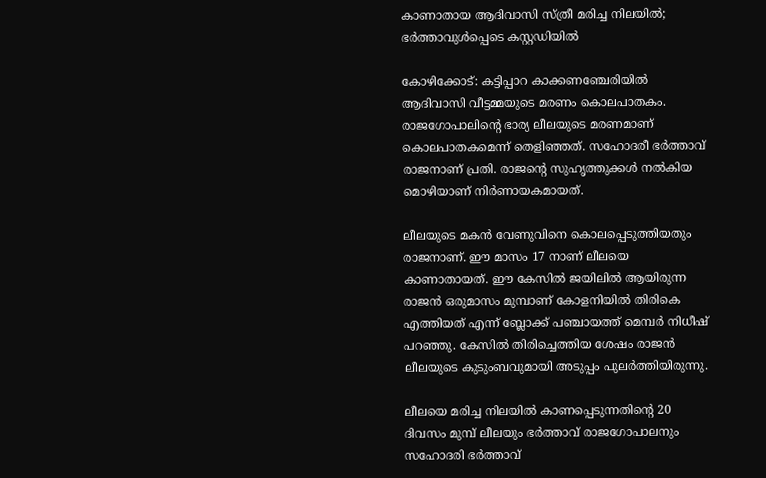കാണാതായ ആദിവാസി സ്ത്രീ മരിച്ച നിലയില്‍; ഭര്‍ത്താവുള്‍പ്പെടെ കസ്റ്റഡിയില്‍

കോഴിക്കോട്: കട്ടിപ്പാറ കാക്കണഞ്ചേരിയില്‍ ആദിവാസി വീട്ടമ്മയുടെ മരണം കൊലപാതകം. രാജഗോപാലിന്റെ ഭാര്യ ലീലയുടെ മരണമാണ് കൊലപാതകമെന്ന് തെളിഞ്ഞത്. സഹോദരീ ഭര്‍ത്താവ് രാജനാണ് പ്രതി. രാജന്റെ സുഹൃത്തുക്കള്‍ നല്‍കിയ മൊഴിയാണ് നിര്‍ണായകമായത്.

ലീലയുടെ മകന്‍ വേണുവിനെ കൊലപ്പെടുത്തിയതും രാജനാണ്. ഈ മാസം 17 നാണ് ലീലയെ കാണാതായത്. ഈ കേസില്‍ ജയിലില്‍ ആയിരുന്ന രാജന്‍ ഒരുമാസം മുമ്പാണ് കോളനിയില്‍ തിരികെ എത്തിയത് എന്ന് ബ്ലോക്ക് പഞ്ചായത്ത് മെമ്പര്‍ നിധീഷ് പറഞ്ഞു. കേസില്‍ തിരിച്ചെത്തിയ ശേഷം രാജന്‍ ലീലയുടെ കുടുംബവുമായി അടുപ്പം പുലര്‍ത്തിയിരുന്നു.

ലീലയെ മരിച്ച നിലയില്‍ കാണപ്പെടുന്നതിന്റെ 20 ദിവസം മുമ്പ് ലീലയും ഭര്‍ത്താവ് രാജഗോപാലനും സഹോദരി ഭര്‍ത്താവ്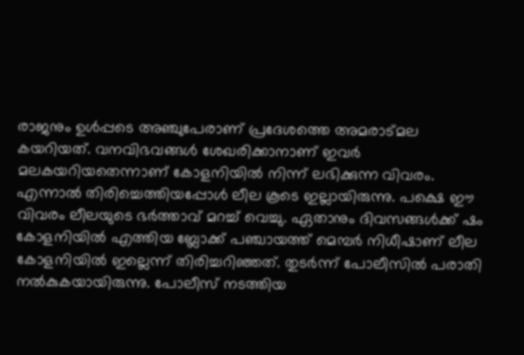രാജനും ഉള്‍പ്പടെ അഞ്ചുപേരാണ് പ്രദേശത്തെ അമരാട്മല കയറിയത്. വനവിഭവങ്ങള്‍ ശേഖരിക്കാനാണ് ഇവര്‍ മലകയറിയതെന്നാണ് കോളനിയില്‍ നിന്ന് ലഭിക്കുന്ന വിവരം. എന്നാല്‍ തിരിച്ചെത്തിയപ്പോള്‍ ലീല കൂടെ ഇല്ലായിരുന്നു. പക്ഷെ ഈ വിവരം ലീലയുടെ ഭര്‍ത്താവ് മറച്ച് വെച്ചു. ഏതാനും ദിവസങ്ങള്‍ക്ക് ഷം കോളനിയില്‍ എത്തിയ ബ്ലോക്ക് പഞ്ചായത്ത് മെമ്പര്‍ നിധീഷാണ് ലീല കോളനിയില്‍ ഇല്ലെന്ന് തിരിച്ചറിഞ്ഞത്. തുടര്‍ന്ന് പോലീസില്‍ പരാതി നല്‍കുകയായിരുന്നു. പോലീസ് നടത്തിയ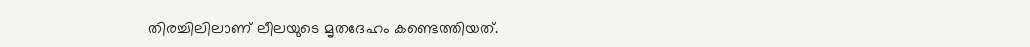തിരച്ചിലിലാണ് ലീലയുടെ മൃതദേഹം കണ്ടെത്തിയത്.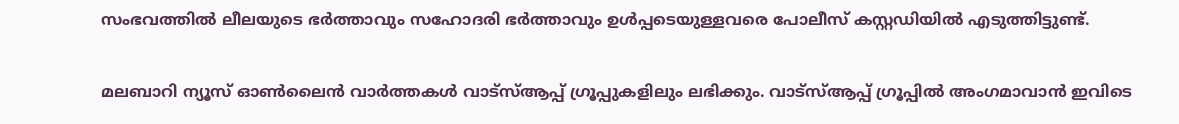സംഭവത്തില്‍ ലീലയുടെ ഭര്‍ത്താവും സഹോദരി ഭര്‍ത്താവും ഉള്‍പ്പടെയുള്ളവരെ പോലീസ് കസ്റ്റഡിയില്‍ എടുത്തിട്ടുണ്ട്.

മലബാറി ന്യൂസ് ഓണ്‍ലൈന്‍ വാര്‍ത്തകള്‍ വാട്‌സ്ആപ്പ് ഗ്രൂപ്പുകളിലും ലഭിക്കും. വാട്‌സ്ആപ്പ് ഗ്രൂപ്പില്‍ അംഗമാവാന്‍ ഇവിടെ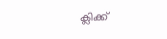ക്ലിക്ക്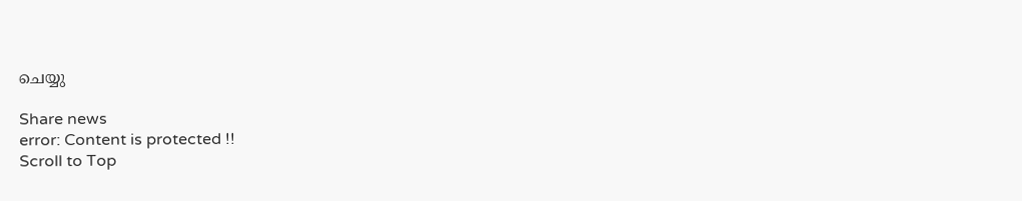ചെയ്യു

Share news
error: Content is protected !!
Scroll to Top